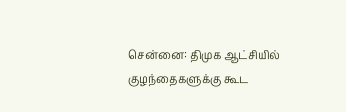சென்னை: திமுக ஆட்சியில் குழந்தைகளுக்கு கூட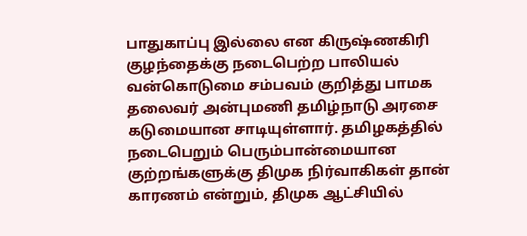பாதுகாப்பு இல்லை என கிருஷ்ணகிரி குழந்தைக்கு நடைபெற்ற பாலியல் வன்கொடுமை சம்பவம் குறித்து பாமக தலைவர் அன்புமணி தமிழ்நாடு அரசை கடுமையான சாடியுள்ளார். தமிழகத்தில் நடைபெறும் பெரும்பான்மையான குற்றங்களுக்கு திமுக நிர்வாகிகள் தான் காரணம் என்றும், திமுக ஆட்சியில்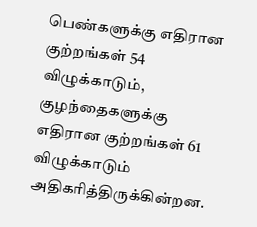பெண்களுக்கு எதிரான குற்றங்கள் 54 விழுக்காடும், குழந்தைகளுக்கு எதிரான குற்றங்கள் 61 விழுக்காடும் அதிகரித்திருக்கின்றன.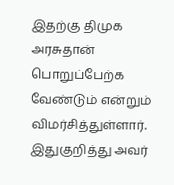இதற்கு திமுக அரசுதான் பொறுப்பேற்க வேண்டும் என்றும் விமர்சித்துள்ளார். இதுகுறித்து அவர்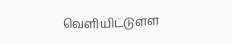வெளியிட்டுள்ள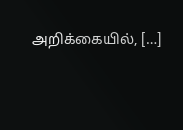அறிக்கையில், […]